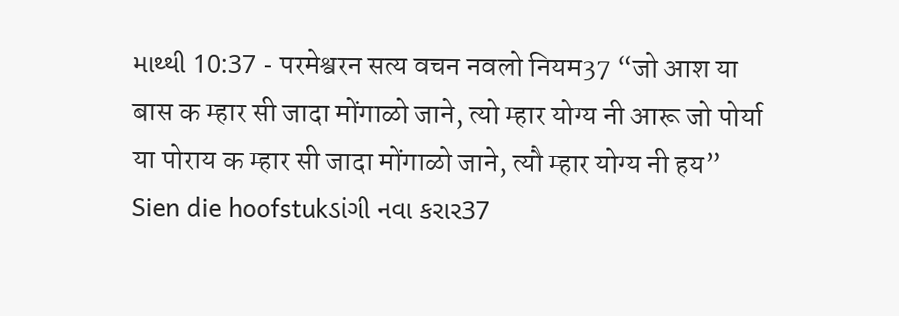માથ્થી 10:37 - परमेश्वरन सत्य वचन नवलो नियम37 “जो आश या बास क म्हार सी जादा मोंगाळो जाने, त्यो म्हार योग्य नी आरू जो पोर्या या पोराय क म्हार सी जादा मोंगाळो जाने, त्यौ म्हार योग्य नी हय” Sien die hoofstukડાંગી નવા કરાર37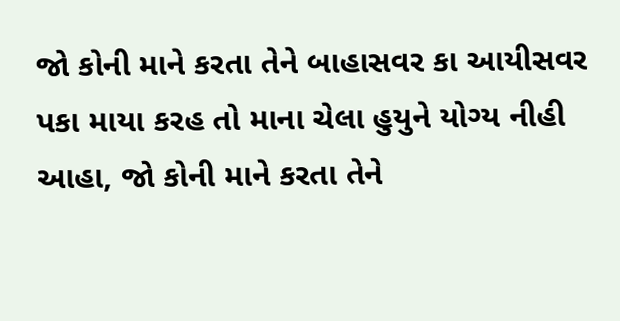જો કોની માને કરતા તેને બાહાસવર કા આયીસવર પકા માયા કરહ તો માના ચેલા હુયુને યોગ્ય નીહી આહા, જો કોની માને કરતા તેને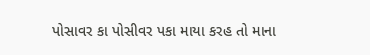પોસાવર કા પોસીવર પકા માયા કરહ તો માના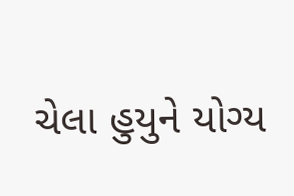ચેલા હુયુને યોગ્ય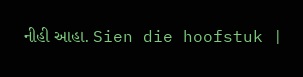નીહી આહા. Sien die hoofstuk |